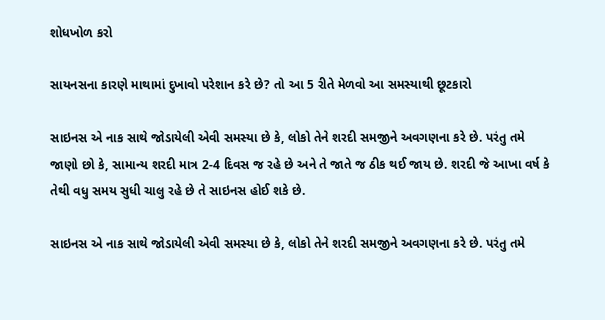શોધખોળ કરો

સાયનસના કારણે માથામાં દુખાવો પરેશાન કરે છે? તો આ 5 રીતે મેળવો આ સમસ્યાથી છૂટકારો

સાઇનસ એ નાક સાથે જોડાયેલી એવી સમસ્યા છે કે, લોકો તેને શરદી સમજીને અવગણના કરે છે. પરંતુ તમે જાણો છો કે, સામાન્ય શરદી માત્ર 2-4 દિવસ જ રહે છે અને તે જાતે જ ઠીક થઈ જાય છે. શરદી જે આખા વર્ષ કે તેથી વધુ સમય સુધી ચાલુ રહે છે તે સાઇનસ હોઈ શકે છે.

સાઇનસ એ નાક સાથે જોડાયેલી એવી સમસ્યા છે કે, લોકો તેને શરદી સમજીને અવગણના કરે છે. પરંતુ તમે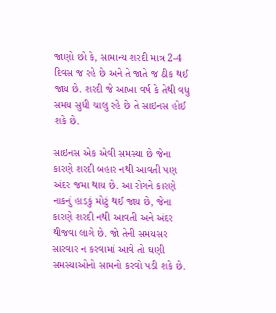જાણો છો કે, સામાન્ય શરદી માત્ર 2-4 દિવસ જ રહે છે અને તે જાતે જ ઠીક થઈ જાય છે. શરદી જે આખા વર્ષ કે તેથી વધુ સમય સુધી ચાલુ રહે છે તે સાઇનસ હોઈ શકે છે.

સાઇનસ એક એવી સમસ્યા છે જેના કારણે શરદી બહાર નથી આવતી પણ અંદર જમા થાય છે. આ રોગને કારણે નાકનું હાડકું મોટું થઈ જાય છે, જેના કારણે શરદી નથી આવતી અને અંદર થીજવા લાગે છે. જો તેની સમયસર સારવાર ન કરવામાં આવે તો ઘણી સમસ્યાઓનો સામનો કરવો પડી શકે છે.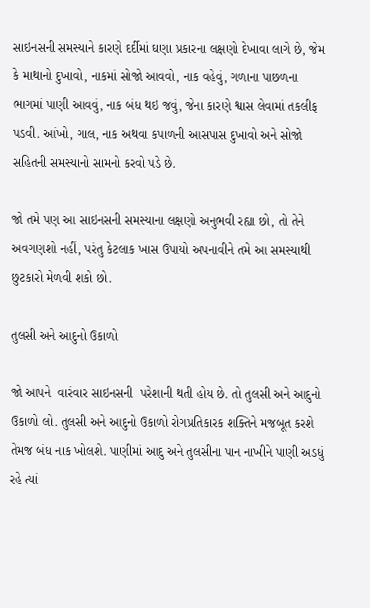સાઇનસની સમસ્યાને કારણે દર્દીમાં ઘણા પ્રકારના લક્ષણો દેખાવા લાગે છે, જેમ કે માથાનો દુખાવો, નાકમાં સોજો આવવો, નાક વહેવું, ગળાના પાછળના ભાગમાં પાણી આવવું, નાક બંધ થઇ જવું, જેના કારણે શ્વાસ લેવામાં તકલીફ પડવી. આંખો, ગાલ, નાક અથવા કપાળની આસપાસ દુખાવો અને સોજો સહિતની સમસ્યાનો સામનો કરવો પડે છે.

જો તમે પણ આ સાઇનસની સમસ્યાના લક્ષણો અનુભવી રહ્યા છો, તો તેને અવગણશો નહીં, પરંતુ કેટલાક ખાસ ઉપાયો અપનાવીને તમે આ સમસ્યાથી છુટકારો મેળવી શકો છો.

તુલસી અને આદુનો ઉકાળો

જો આપને  વારંવાર સાઇનસની  પરેશાની થતી હોય છે. તો તુલસી અને આદુનો ઉકાળો લો. તુલસી અને આદુનો ઉકાળો રોગપ્રતિકારક શક્તિને મજબૂત કરશે તેમજ બંધ નાક ખોલશે. પાણીમાં આદુ અને તુલસીના પાન નાખીને પાણી અડધું રહે ત્યાં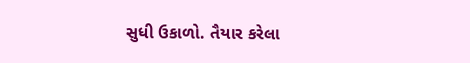સુધી ઉકાળો. તૈયાર કરેલા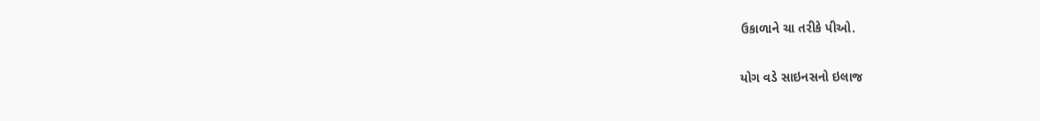ઉકાળાને ચા તરીકે પીઓ.

યોગ વડે સાઇનસનો ઇલાજ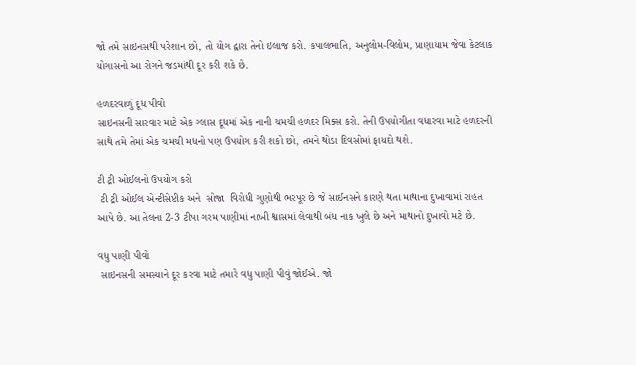જો તમે સાઇનસથી પરેશાન છો, તો યોગ દ્વારા તેનો ઇલાજ કરો. કપાલભાતિ, અનુલોમ-વિલોમ, પ્રાણાયામ જેવા કેટલાક યોગાસનો આ રોગને જડમાંથી દૂર કરી શકે છે.

હળદરવાળું દૂધ પીવો
સાઇનસની સારવાર માટે એક ગ્લાસ દૂધમાં એક નાની ચમચી હળદર મિક્સ કરો. તેની ઉપયોગીતા વધારવા માટે હળદરની સાથે તમે તેમાં એક ચમચી મધનો પણ ઉપયોગ કરી શકો છો, તમને થોડા દિવસોમાં ફાયદો થશે.

ટી ટ્રી ઓઈલનો ઉપયોગ કરો
 ટી ટ્રી ઓઈલ એન્ટીસેપ્ટીક અને  સોજા  વિરોધી ગુણોથી ભરપૂર છે જે સાઈનસને કારણે થતા માથાના દુખાવામાં રાહત આપે છે. આ તેલના 2-3 ટીપા ગરમ પાણીમાં નાખી શ્વાસમાં લેવાથી બંધ નાક ખુલે છે અને માથાનો દુખાવો મટે છે.

વધુ પાણી પીવો
 સાઇનસની સમસ્યાને દૂર કરવા માટે તમારે વધુ પાણી પીવું જોઈએ. જો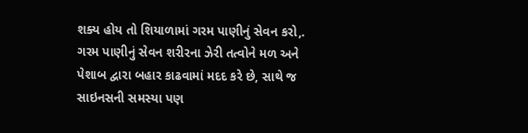શક્ય હોય તો શિયાળામાં ગરમ પાણીનું સેવન કરો,. ગરમ પાણીનું સેવન શરીરના ઝેરી તત્વોને મળ અને પેશાબ દ્વારા બહાર કાઢવામાં મદદ કરે છે, સાથે જ સાઇનસની સમસ્યા પણ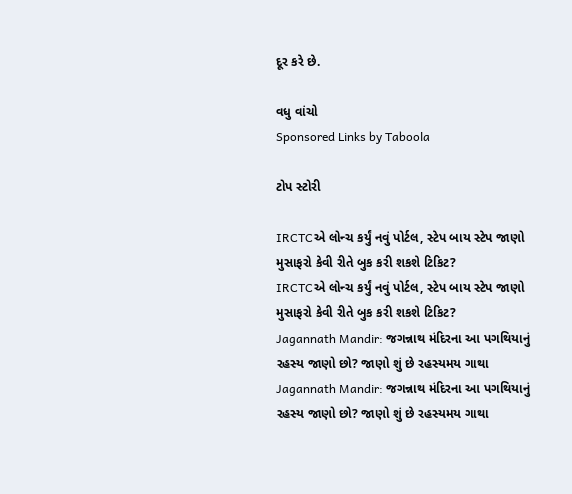દૂર કરે છે.

વધુ વાંચો
Sponsored Links by Taboola

ટોપ સ્ટોરી

IRCTCએ લોન્ચ કર્યું નવું પોર્ટલ, સ્ટેપ બાય સ્ટેપ જાણો મુસાફરો કેવી રીતે બુક કરી શકશે ટિકિટ?
IRCTCએ લોન્ચ કર્યું નવું પોર્ટલ, સ્ટેપ બાય સ્ટેપ જાણો મુસાફરો કેવી રીતે બુક કરી શકશે ટિકિટ?
Jagannath Mandir: જગન્નાથ મંદિરના આ પગથિયાનું રહસ્ય જાણો છો? જાણો શું છે રહસ્યમય ગાથા
Jagannath Mandir: જગન્નાથ મંદિરના આ પગથિયાનું રહસ્ય જાણો છો? જાણો શું છે રહસ્યમય ગાથા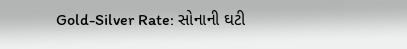Gold-Silver Rate: સોનાની ઘટી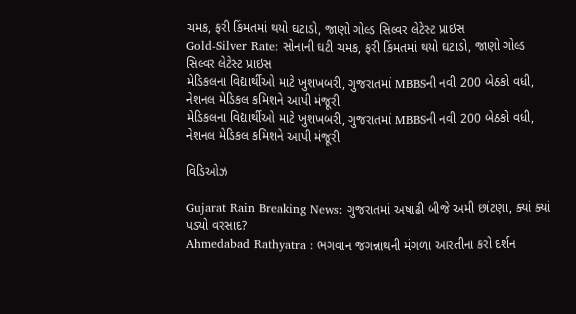ચમક, ફરી કિંમતમાં થયો ઘટાડો, જાણો ગોલ્ડ સિલ્વર લેટેસ્ટ પ્રાઇસ
Gold-Silver Rate: સોનાની ઘટી ચમક, ફરી કિંમતમાં થયો ઘટાડો, જાણો ગોલ્ડ સિલ્વર લેટેસ્ટ પ્રાઇસ
મેડિકલના વિદ્યાર્થીઓ માટે ખુશખબરી, ગુજરાતમાં MBBSની નવી 200 બેઠકો વધી, નેશનલ મેડિકલ કમિશને આપી મંજૂરી
મેડિકલના વિદ્યાર્થીઓ માટે ખુશખબરી, ગુજરાતમાં MBBSની નવી 200 બેઠકો વધી, નેશનલ મેડિકલ કમિશને આપી મંજૂરી

વિડિઓઝ

Gujarat Rain Breaking News: ગુજરાતમાં અષાઢી બીજે અમી છાંટણા, ક્યાં ક્યાં પડ્યો વરસાદ?
Ahmedabad Rathyatra : ભગવાન જગન્નાથની મંગળા આરતીના કરો દર્શન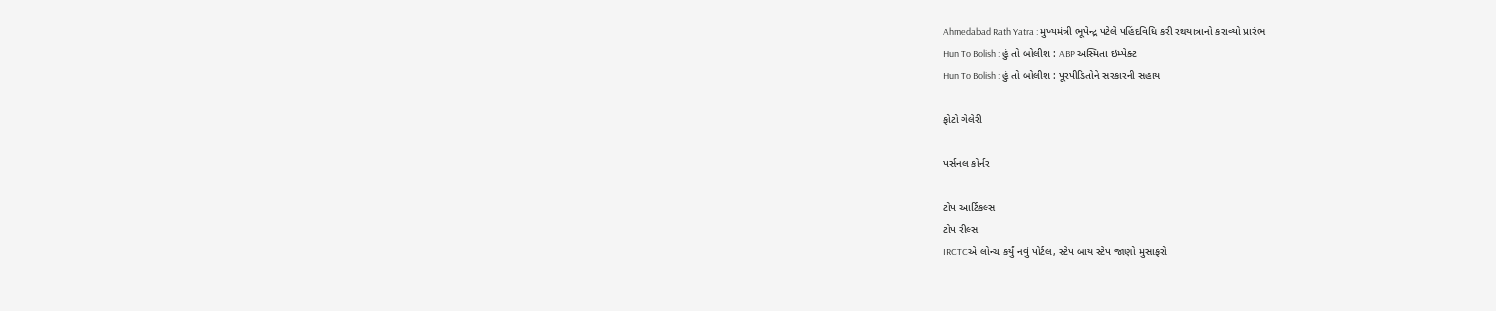Ahmedabad Rath Yatra : મુખ્યમંત્રી ભૂપેન્દ્ર પટેલે પહિંદવિધિ કરી રથયાત્રાનો કરાવ્યો પ્રારંભ
Hun To Bolish : હું તો બોલીશ : ABP અસ્મિતા ઇમ્પેક્ટ
Hun To Bolish : હું તો બોલીશ : પૂરપીડિતોને સરકારની સહાય

ફોટો ગેલેરી

પર્સનલ કોર્નર

ટોપ આર્ટિકલ્સ
ટોપ રીલ્સ
IRCTCએ લોન્ચ કર્યું નવું પોર્ટલ, સ્ટેપ બાય સ્ટેપ જાણો મુસાફરો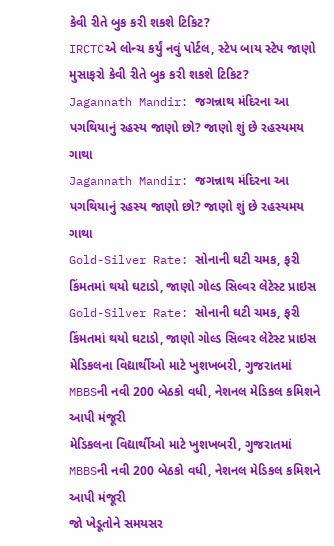કેવી રીતે બુક કરી શકશે ટિકિટ?
IRCTCએ લોન્ચ કર્યું નવું પોર્ટલ, સ્ટેપ બાય સ્ટેપ જાણો મુસાફરો કેવી રીતે બુક કરી શકશે ટિકિટ?
Jagannath Mandir: જગન્નાથ મંદિરના આ પગથિયાનું રહસ્ય જાણો છો? જાણો શું છે રહસ્યમય ગાથા
Jagannath Mandir: જગન્નાથ મંદિરના આ પગથિયાનું રહસ્ય જાણો છો? જાણો શું છે રહસ્યમય ગાથા
Gold-Silver Rate: સોનાની ઘટી ચમક, ફરી કિંમતમાં થયો ઘટાડો, જાણો ગોલ્ડ સિલ્વર લેટેસ્ટ પ્રાઇસ
Gold-Silver Rate: સોનાની ઘટી ચમક, ફરી કિંમતમાં થયો ઘટાડો, જાણો ગોલ્ડ સિલ્વર લેટેસ્ટ પ્રાઇસ
મેડિકલના વિદ્યાર્થીઓ માટે ખુશખબરી, ગુજરાતમાં MBBSની નવી 200 બેઠકો વધી, નેશનલ મેડિકલ કમિશને આપી મંજૂરી
મેડિકલના વિદ્યાર્થીઓ માટે ખુશખબરી, ગુજરાતમાં MBBSની નવી 200 બેઠકો વધી, નેશનલ મેડિકલ કમિશને આપી મંજૂરી
જો ખેડૂતોને સમયસર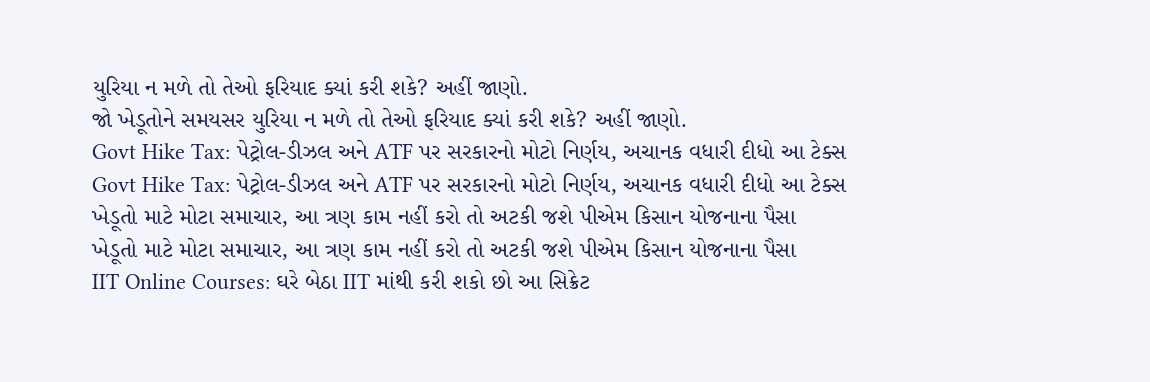યુરિયા ન મળે તો તેઓ ફરિયાદ ક્યાં કરી શકે? અહીં જાણો.
જો ખેડૂતોને સમયસર યુરિયા ન મળે તો તેઓ ફરિયાદ ક્યાં કરી શકે? અહીં જાણો.
Govt Hike Tax: પેટ્રોલ-ડીઝલ અને ATF પર સરકારનો મોટો નિર્ણય, અચાનક વધારી દીધો આ ટેક્સ
Govt Hike Tax: પેટ્રોલ-ડીઝલ અને ATF પર સરકારનો મોટો નિર્ણય, અચાનક વધારી દીધો આ ટેક્સ
ખેડૂતો માટે મોટા સમાચાર, આ ત્રણ કામ નહીં કરો તો અટકી જશે પીએમ કિસાન યોજનાના પૈસા
ખેડૂતો માટે મોટા સમાચાર, આ ત્રણ કામ નહીં કરો તો અટકી જશે પીએમ કિસાન યોજનાના પૈસા
IIT Online Courses: ઘરે બેઠા IIT માંથી કરી શકો છો આ સિક્રેટ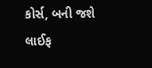કોર્સ, બની જશે લાઈફ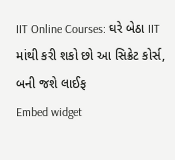IIT Online Courses: ઘરે બેઠા IIT માંથી કરી શકો છો આ સિક્રેટ કોર્સ, બની જશે લાઈફ
Embed widget